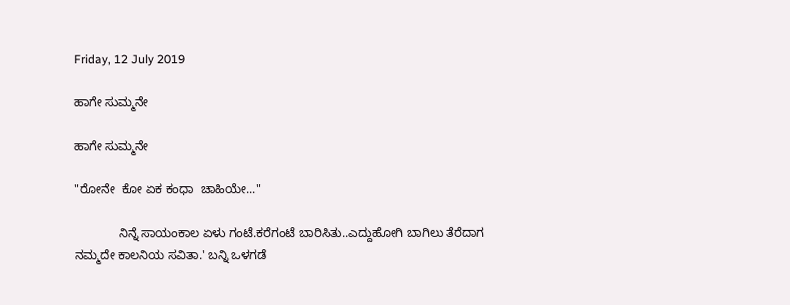Friday, 12 July 2019

ಹಾಗೇ ಸುಮ್ಮನೇ

ಹಾಗೇ ಸುಮ್ಮನೇ

"ರೋನೇ  ಕೋ ಏಕ ಕಂಧಾ  ಚಾಹಿಯೇ..."

             ನಿನ್ನೆ ಸಾಯಂಕಾಲ ಏಳು ಗಂಟೆ.ಕರೆಗಂಟೆ ಬಾರಿಸಿತು..ಎದ್ದುಹೋಗಿ ಬಾಗಿಲು ತೆರೆದಾಗ ನಮ್ಮದೇ ಕಾಲನಿಯ ಸವಿತಾ.' ಬನ್ನಿ ಒಳಗಡೆ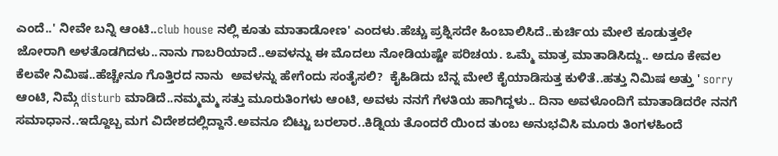ಎಂದೆ..' ನೀವೇ ಬನ್ನಿ ಆಂಟಿ..club house ನಲ್ಲಿ ಕೂತು ಮಾತಾಡೋಣ' ಎಂದಳು.ಹೆಚ್ಚು ಪ್ರಶ್ನಿಸದೇ ಹಿಂಬಾಲಿಸಿದೆ..ಕುರ್ಚಿಯ ಮೇಲೆ ಕೂಡುತ್ತಲೇ ಜೋರಾಗಿ ಅಳತೊಡಗಿದಳು..ನಾನು ಗಾಬರಿಯಾದೆ..ಅವಳನ್ನು ಈ ಮೊದಲು ನೋಡಿಯಷ್ಟೇ ಪರಿಚಯ. ಒಮ್ಮೆ ಮಾತ್ರ ಮಾತಾಡಿಸಿದ್ದು.. ಅದೂ ಕೇವಲ ಕೆಲವೇ ನಿಮಿಷ..ಹೆಚ್ಚೇನೂ ಗೊತ್ತಿರದ ನಾನು  ಅವಳನ್ನು ಹೇಗೆಂದು ಸಂತೈಸಲಿ?  ಕೈಹಿಡಿದು ಬೆನ್ನ ಮೇಲೆ ಕೈಯಾಡಿಸುತ್ತ ಕುಳಿತೆ..ಹತ್ತು ನಿಮಿಷ ಅತ್ತು ' sorry ಆಂಟಿ, ನಿಮ್ಗೆ disturb ಮಾಡಿದೆ..ನಮ್ಮಮ್ಮ ಸತ್ತು ಮೂರುತಿಂಗಳು ಆಂಟಿ, ಅವಳು ನನಗೆ ಗೆಳತಿಯ ಹಾಗಿದ್ದಳು.. ದಿನಾ ಅವಳೊಂದಿಗೆ ಮಾತಾಡಿದರೇ ನನಗೆ ಸಮಾಧಾನ..ಇದ್ದೊಬ್ಬ ಮಗ ವಿದೇಶದಲ್ಲಿದ್ದಾನೆ.ಅವನೂ ಬಿಟ್ಟು ಬರಲಾರ..ಕಿಡ್ನಿಯ ತೊಂದರೆ ಯಿಂದ ತುಂಬ ಅನುಭವಿಸಿ ಮೂರು ತಿಂಗಳಹಿಂದೆ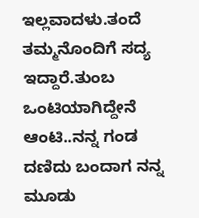ಇಲ್ಲವಾದಳು.ತಂದೆ ತಮ್ಮನೊಂದಿಗೆ ಸದ್ಯ ಇದ್ದಾರೆ.ತುಂಬ ಒಂಟಿಯಾಗಿದ್ದೇನೆ ಆಂಟಿ..ನನ್ನ ಗಂಡ ದಣಿದು ಬಂದಾಗ ನನ್ನ ಮೂಡು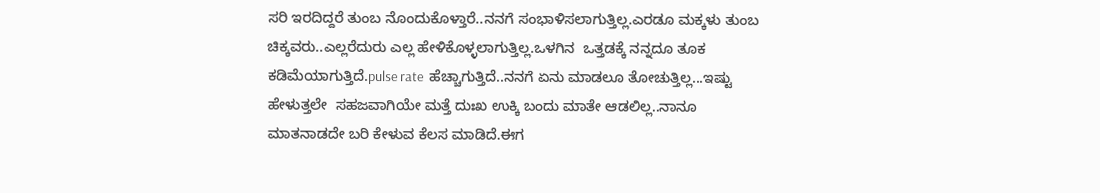ಸರಿ ಇರದಿದ್ದರೆ ತುಂಬ ನೊಂದುಕೊಳ್ತಾರೆ..ನನಗೆ ಸಂಭಾಳಿಸಲಾಗುತ್ತಿಲ್ಲ.ಎರಡೂ ಮಕ್ಕಳು ತುಂಬ ಚಿಕ್ಕವರು..ಎಲ್ಲರೆದುರು ಎಲ್ಲ ಹೇಳಿಕೊಳ್ಳಲಾಗುತ್ತಿಲ್ಲ.ಒಳಗಿನ  ಒತ್ತಡಕ್ಕೆ ನನ್ನದೂ ತೂಕ ಕಡಿಮೆಯಾಗುತ್ತಿದೆ.pulse rate  ಹೆಚ್ಚಾಗುತ್ತಿದೆ..ನನಗೆ ಏನು ಮಾಡಲೂ ತೋಚುತ್ತಿಲ್ಲ...ಇಷ್ಟು ಹೇಳುತ್ತಲೇ  ಸಹಜವಾಗಿಯೇ ಮತ್ತೆ ದುಃಖ ಉಕ್ಕಿ ಬಂದು ಮಾತೇ ಆಡಲಿಲ್ಲ..ನಾನೂ ಮಾತನಾಡದೇ ಬರಿ ಕೇಳುವ ಕೆಲಸ ಮಾಡಿದೆ.ಈಗ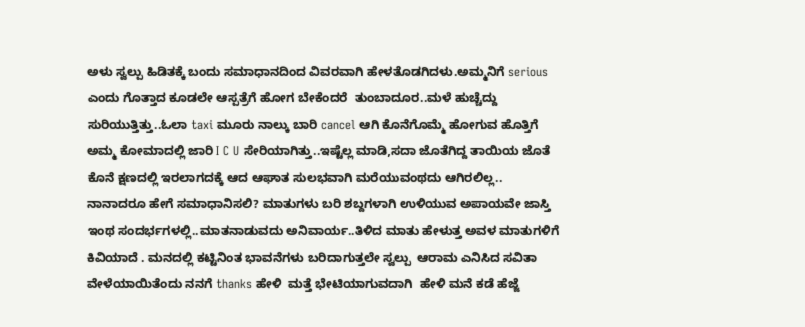ಅಳು ಸ್ವಲ್ಪು ಹಿಡಿತಕ್ಕೆ ಬಂದು ಸಮಾಧಾನದಿಂದ ವಿವರವಾಗಿ ಹೇಳತೊಡಗಿದಳು.ಅಮ್ಮನಿಗೆ serious ಎಂದು ಗೊತ್ತಾದ ಕೂಡಲೇ ಆಸ್ಪತ್ರೆಗೆ ಹೋಗ ಬೇಕೆಂದರೆ  ತುಂಬಾದೂರ..ಮಳೆ ಹುಚ್ಚೆದ್ದು ಸುರಿಯುತ್ತಿತ್ತು..ಓಲಾ taxi ಮೂರು ನಾಲ್ಕು ಬಾರಿ cancel ಆಗಿ ಕೊನೆಗೊಮ್ಮೆ ಹೋಗುವ ಹೊತ್ತಿಗೆ ಅಮ್ಮ ಕೋಮಾದಲ್ಲಿ ಜಾರಿ I C U ಸೇರಿಯಾಗಿತ್ತು..ಇಷ್ಟೆಲ್ಲ ಮಾಡಿ,ಸದಾ ಜೊತೆಗಿದ್ದ ತಾಯಿಯ ಜೊತೆ ಕೊನೆ ಕ್ಷಣದಲ್ಲಿ ಇರಲಾಗದಕ್ಕೆ ಆದ ಆಘಾತ ಸುಲಭವಾಗಿ ಮರೆಯುವಂಥದು ಆಗಿರಲಿಲ್ಲ..
ನಾನಾದರೂ ಹೇಗೆ ಸಮಾಧಾನಿಸಲಿ? ಮಾತುಗಳು ಬರಿ ಶಬ್ದಗಳಾಗಿ ಉಳಿಯುವ ಅಪಾಯವೇ ಜಾಸ್ತಿ ಇಂಥ ಸಂದರ್ಭಗಳಲ್ಲಿ..ಮಾತನಾಡುವದು ಅನಿವಾರ್ಯ..ತಿಳಿದ ಮಾತು ಹೇಳುತ್ತ ಅವಳ ಮಾತುಗಳಿಗೆ ಕಿವಿಯಾದೆ . ಮನದಲ್ಲಿ ಕಟ್ಟಿನಿಂತ ಭಾವನೆಗಳು ಬರಿದಾಗುತ್ತಲೇ ಸ್ವಲ್ಪು  ಆರಾಮ ಎನಿಸಿದ ಸವಿತಾ ವೇಳೆಯಾಯಿತೆಂದು ನನಗೆ thanks ಹೇಳಿ  ಮತ್ತೆ ಭೇಟಿಯಾಗುವದಾಗಿ  ಹೇಳಿ ಮನೆ ಕಡೆ ಹೆಜ್ಜೆ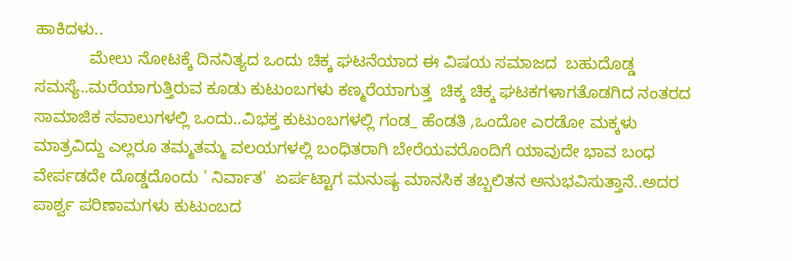ಹಾಕಿದಳು..
            ಮೇಲು ನೋಟಕ್ಕೆ ದಿನನಿತ್ಯದ ಒಂದು ಚಿಕ್ಕ ಘಟನೆಯಾದ ಈ ವಿಷಯ ಸಮಾಜದ  ಬಹುದೊಡ್ಡ ಸಮಸ್ಯೆ..ಮರೆಯಾಗುತ್ತಿರುವ ಕೂಡು ಕುಟುಂಬಗಳು ಕಣ್ಮರೆಯಾಗುತ್ತ  ಚಿಕ್ಕ ಚಿಕ್ಕ ಘಟಕಗಳಾಗತೊಡಗಿದ ನಂತರದ ಸಾಮಾಜಿಕ ಸವಾಲುಗಳಲ್ಲಿ ಒಂದು..ವಿಭಕ್ತ ಕುಟುಂಬಗಳಲ್ಲಿ ಗಂಡ_ ಹೆಂಡತಿ ,ಒಂದೋ ಎರಡೋ ಮಕ್ಕಳು ಮಾತ್ರವಿದ್ದು ಎಲ್ಲರೂ ತಮ್ಮತಮ್ಮ ವಲಯಗಳಲ್ಲಿ ಬಂಧಿತರಾಗಿ ಬೇರೆಯವರೊಂದಿಗೆ ಯಾವುದೇ ಭಾವ ಬಂಧ ವೇರ್ಪಡದೇ ದೊಡ್ಡದೊಂದು ' ನಿರ್ವಾತ'  ಏರ್ಪಟ್ಟಾಗ ಮನುಷ್ಯ ಮಾನಸಿಕ ತಬ್ಬಲಿತನ ಅನುಭವಿಸುತ್ತಾನೆ..ಅದರ ಪಾರ್ಶ್ವ ಪರಿಣಾಮಗಳು ಕುಟುಂಬದ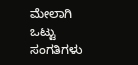ಮೇಲಾಗಿ ಒಟ್ಟು ಸಂಗತಿಗಳು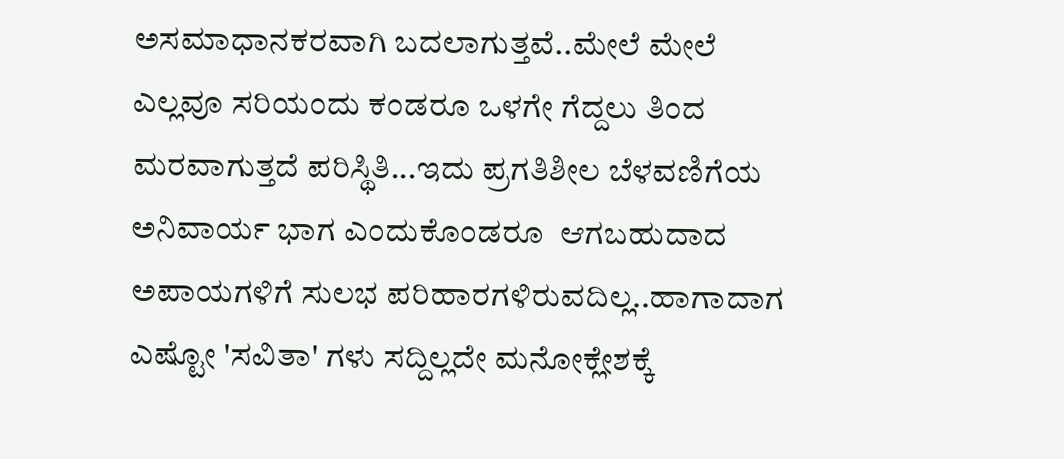ಅಸಮಾಧಾನಕರವಾಗಿ ಬದಲಾಗುತ್ತವೆ..ಮೇಲೆ ಮೇಲೆ ಎಲ್ಲವೂ ಸರಿಯಂದು ಕಂಡರೂ ಒಳಗೇ ಗೆದ್ದಲು ತಿಂದ ಮರವಾಗುತ್ತದೆ ಪರಿಸ್ಥಿತಿ...ಇದು ಪ್ರಗತಿಶೀಲ ಬೆಳವಣಿಗೆಯ ಅನಿವಾರ್ಯ ಭಾಗ ಎಂದುಕೊಂಡರೂ  ಆಗಬಹುದಾದ ಅಪಾಯಗಳಿಗೆ ಸುಲಭ ಪರಿಹಾರಗಳಿರುವದಿಲ್ಲ..ಹಾಗಾದಾಗ ಎಷ್ಟೋ 'ಸವಿತಾ' ಗಳು ಸದ್ದಿಲ್ಲದೇ ಮನೋಕ್ಲೇಶಕ್ಕೆ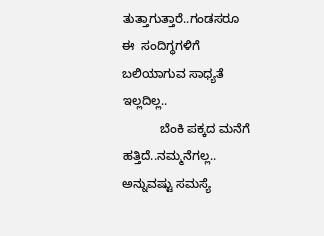ತುತ್ತಾಗುತ್ತಾರೆ..ಗಂಡಸರೂ ಈ  ಸಂದಿಗ್ಧಗಳಿಗೆ ಬಲಿಯಾಗುವ ಸಾಧ್ಯತೆ ಇಲ್ಲದಿಲ್ಲ..
           ಬೆಂಕಿ ಪಕ್ಕದ ಮನೆಗೆ ಹತ್ತಿದೆ..ನಮ್ಮನೆಗಲ್ಲ.. ಅನ್ನುವಷ್ಟು ಸಮಸ್ಯೆ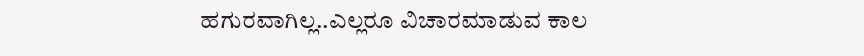ಹಗುರವಾಗಿಲ್ಲ..ಎಲ್ಲರೂ ವಿಚಾರಮಾಡುವ ಕಾಲ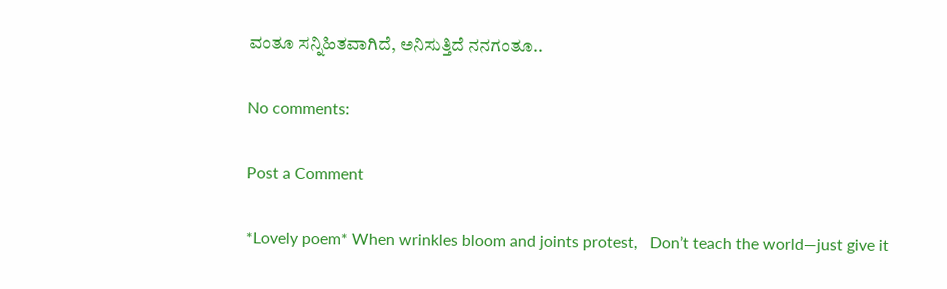ವಂತೂ ಸನ್ನಿಹಿತವಾಗಿದೆ, ಅನಿಸುತ್ತಿದೆ ನನಗಂತೂ..

No comments:

Post a Comment

*Lovely poem* When wrinkles bloom and joints protest,   Don’t teach the world—just give it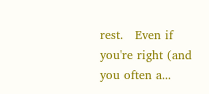rest.   Even if you're right (and you often a...